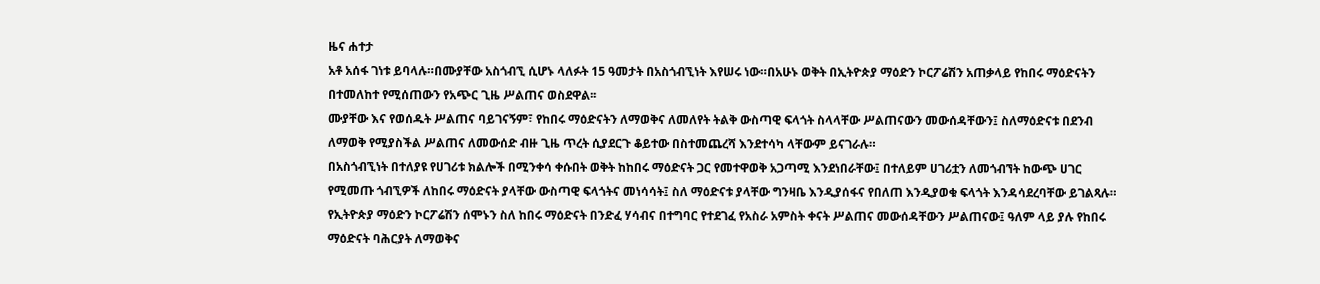ዜና ሐተታ
አቶ አሰፋ ገነቱ ይባላሉ።በሙያቸው አስጎብኚ ሲሆኑ ላለፉት 15 ዓመታት በአስጎብኚነት እየሠሩ ነው።በአሁኑ ወቅት በኢትዮጵያ ማዕድን ኮርፖሬሽን አጠቃላይ የከበሩ ማዕድናትን በተመለከተ የሚሰጠውን የአጭር ጊዜ ሥልጠና ወስደዋል፡፡
ሙያቸው እና የወሰዱት ሥልጠና ባይገናኝም፣ የከበሩ ማዕድናትን ለማወቅና ለመለየት ትልቅ ውስጣዊ ፍላጎት ስላላቸው ሥልጠናውን መውሰዳቸውን፤ ስለማዕድናቱ በደንብ ለማወቅ የሚያስችል ሥልጠና ለመውሰድ ብዙ ጊዜ ጥረት ሲያደርጉ ቆይተው በስተመጨረሻ እንደተሳካ ላቸውም ይናገራሉ።
በአስጎብኚነት በተለያዩ የሀገሪቱ ክልሎች በሚንቀሳ ቀሱበት ወቅት ከከበሩ ማዕድናት ጋር የመተዋወቅ አጋጣሚ እንደነበራቸው፤ በተለይም ሀገሪቷን ለመጎብኘት ከውጭ ሀገር የሚመጡ ጎብኚዎች ለከበሩ ማዕድናት ያላቸው ውስጣዊ ፍላጎትና መነሳሳት፤ ስለ ማዕድናቱ ያላቸው ግንዛቤ እንዲያሰፋና የበለጠ እንዲያወቁ ፍላጎት እንዳሳደረባቸው ይገልጻሉ።
የኢትዮጵያ ማዕድን ኮርፖሬሽን ሰሞኑን ስለ ከበሩ ማዕድናት በንድፈ ሃሳብና በተግባር የተደገፈ የአስራ አምስት ቀናት ሥልጠና መውሰዳቸውን ሥልጠናው፤ ዓለም ላይ ያሉ የከበሩ ማዕድናት ባሕርያት ለማወቅና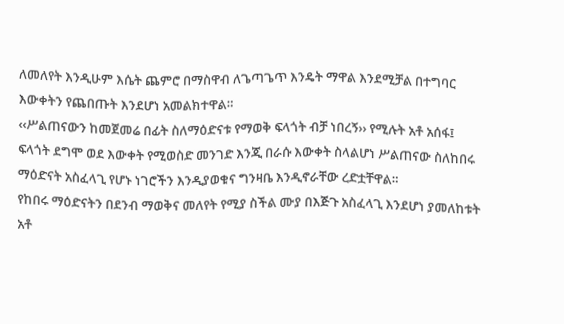ለመለየት እንዲሁም እሴት ጨምሮ በማስዋብ ለጌጣጌጥ እንዴት ማዋል እንደሚቻል በተግባር እውቀትን የጨበጡት እንደሆነ አመልክተዋል።
‹‹ሥልጠናውን ከመጀመሬ በፊት ስለማዕድናቱ የማወቅ ፍላጎት ብቻ ነበረኝ›› የሚሉት አቶ አሰፋ፤ ፍላጎት ደግሞ ወደ እውቀት የሚወስድ መንገድ እንጂ በራሱ እውቀት ስላልሆነ ሥልጠናው ስለከበሩ ማዕድናት አስፈላጊ የሆኑ ነገሮችን እንዲያወቁና ግንዛቤ እንዲኖራቸው ረድቷቸዋል።
የከበሩ ማዕድናትን በደንብ ማወቅና መለየት የሚያ ስችል ሙያ በእጅጉ አስፈላጊ እንደሆነ ያመለከቱት አቶ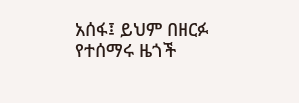አሰፋ፤ ይህም በዘርፉ የተሰማሩ ዜጎች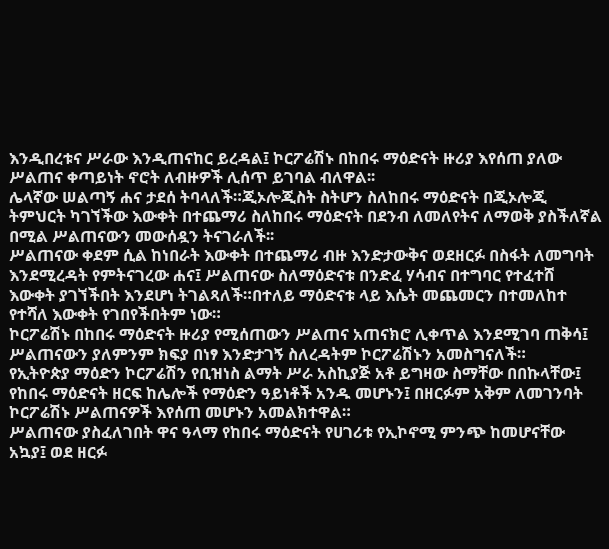እንዲበረቱና ሥራው እንዲጠናከር ይረዳል፤ ኮርፖሬሽኑ በከበሩ ማዕድናት ዙሪያ እየሰጠ ያለው ሥልጠና ቀጣይነት ኖሮት ለብዙዎች ሊሰጥ ይገባል ብለዋል፡፡
ሌላኛው ሠልጣኝ ሐና ታደሰ ትባላለች።ጂኦሎጂስት ስትሆን ስለከበሩ ማዕድናት በጂኦሎጂ ትምህርት ካገኘችው እውቀት በተጨማሪ ስለከበሩ ማዕድናት በደንብ ለመለየትና ለማወቅ ያስችለኛል በሚል ሥልጠናውን መውሰዷን ትናገራለች፡፡
ሥልጠናው ቀደም ሲል ከነበራት እውቀት በተጨማሪ ብዙ እንድታውቅና ወደዘርፉ በስፋት ለመግባት እንደሚረዳት የምትናገረው ሐና፤ ሥልጠናው ስለማዕድናቱ በንድፈ ሃሳብና በተግባር የተፈተሸ እውቀት ያገኘችበት እንደሆነ ትገልጻለች።በተለይ ማዕድናቱ ላይ እሴት መጨመርን በተመለከተ የተሻለ እውቀት የገበየችበትም ነው።
ኮርፖሬሽኑ በከበሩ ማዕድናት ዙሪያ የሚሰጠውን ሥልጠና አጠናክሮ ሊቀጥል እንደሚገባ ጠቅሳ፤ ሥልጠናውን ያለምንም ክፍያ በነፃ እንድታገኝ ስለረዳትም ኮርፖሬሽኑን አመስግናለች።
የኢትዮጵያ ማዕድን ኮርፖሬሽን የቢዝነስ ልማት ሥራ አስኪያጅ አቶ ይግዛው ስማቸው በበኩላቸው፤ የከበሩ ማዕድናት ዘርፍ ከሌሎች የማዕድን ዓይነቶች አንዱ መሆኑን፤ በዘርፉም አቅም ለመገንባት ኮርፖሬሽኑ ሥልጠናዎች እየሰጠ መሆኑን አመልክተዋል።
ሥልጠናው ያስፈለገበት ዋና ዓላማ የከበሩ ማዕድናት የሀገሪቱ የኢኮኖሚ ምንጭ ከመሆናቸው አኳያ፤ ወደ ዘርፉ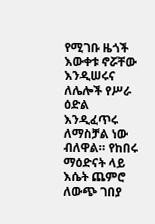የሚገቡ ዜጎች እውቀቱ ኖሯቸው እንዲሠሩና ለሌሎች የሥራ ዕድል እንዲፈጥሩ ለማስቻል ነው ብለዋል። የከበሩ ማዕድናት ላይ እሴት ጨምሮ ለውጭ ገበያ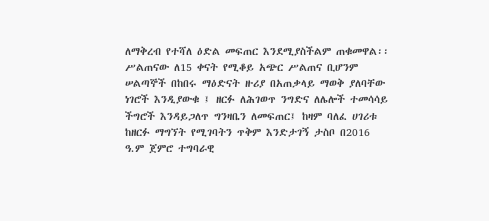ለማቅረብ የተሻለ ዕድል መፍጠር እንደሚያስችልም ጠቁመዋል፡፡
ሥልጠናው ለ15 ቀናት የሚቆይ አጭር ሥልጠና ቢሆንም ሠልጣኞች በከበሩ ማዕድናት ዙሪያ በአጠቃላይ ማወቅ ያለባቸው ነገሮች እንዲያውቁ ፤ ዘርፉ ለሕገወጥ ንግድና ለሌሎች ተመሳሳይ ችግሮች እንዳይጋለጥ ግንዛቤን ለመፍጠር፤ ከዛም ባለፈ ሀገሪቱ ከዘርፉ ማግኘት የሚገባትን ጥቅም እንድታገኝ ታስቦ በ2016 ዓ.ም ጀምሮ ተግባራዊ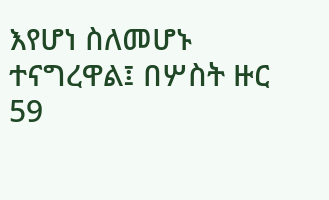እየሆነ ስለመሆኑ ተናግረዋል፤ በሦስት ዙር 59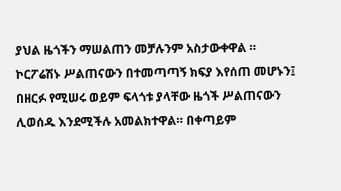ያህል ዜጎችን ማሠልጠን መቻሉንም አስታውቀዋል ።
ኮርፖሬሽኑ ሥልጠናውን በተመጣጣኝ ክፍያ እየሰጠ መሆኑን፤ በዘርፉ የሚሠሩ ወይም ፍላጎቱ ያላቸው ዜጎች ሥልጠናውን ሊወሰዱ እንደሚችሉ አመልክተዋል። በቀጣይም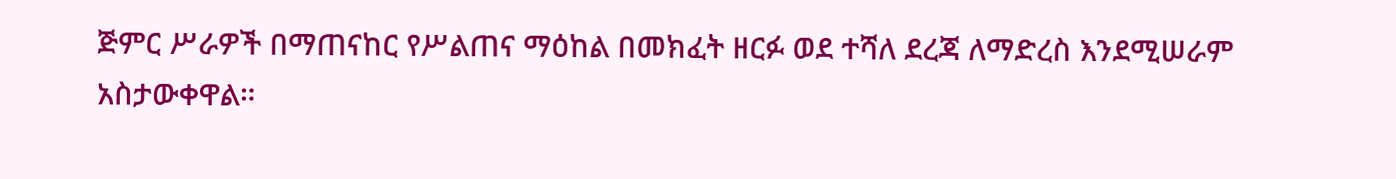ጅምር ሥራዎች በማጠናከር የሥልጠና ማዕከል በመክፈት ዘርፉ ወደ ተሻለ ደረጃ ለማድረስ እንደሚሠራም አስታውቀዋል።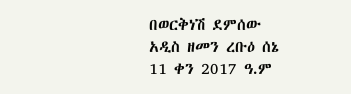በወርቅነሽ ደምሰው
አዲስ ዘመን ረቡዕ ሰኔ 11 ቀን 2017 ዓ.ም